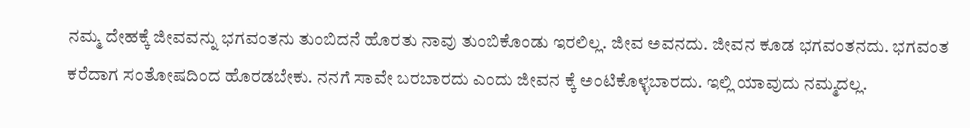ನಮ್ಮ ದೇಹಕ್ಕೆ ಜೀವವನ್ನು ಭಗವಂತನು ತುಂಬಿದನೆ ಹೊರತು ನಾವು ತುಂಬಿಕೊಂಡು ಇರಲಿಲ್ಲ. ಜೀವ ಅವನದು. ಜೀವನ ಕೂಡ ಭಗವಂತನದು. ಭಗವಂತ ಕರೆದಾಗ ಸಂತೋಷದಿಂದ ಹೊರಡಬೇಕು. ನನಗೆ ಸಾವೇ ಬರಬಾರದು ಎಂದು ಜೀವನ ಕ್ಕೆ ಅಂಟಿಕೊಳ್ಳಬಾರದು. ಇಲ್ಲಿ ಯಾವುದು ನಮ್ಮದಲ್ಲ.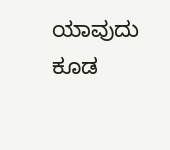ಯಾವುದು ಕೂಡ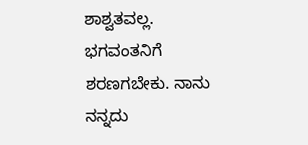ಶಾಶ್ವತವಲ್ಲ. ಭಗವಂತನಿಗೆ ಶರಣಗಬೇಕು. ನಾನು ನನ್ನದು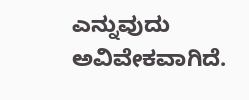ಎನ್ನುವುದು ಅವಿವೇಕವಾಗಿದೆ.